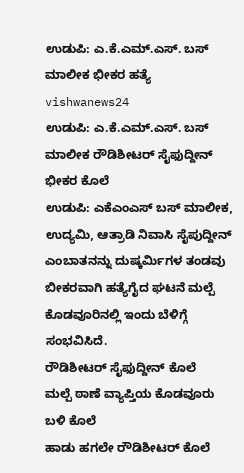ಉಡುಪಿ: ಎ.ಕೆ.ಎಮ್.ಎಸ್. ಬಸ್ ಮಾಲೀಕ ಭೀಕರ ಹತ್ಯೆ vishwanews24
ಉಡುಪಿ: ಎ.ಕೆ.ಎಮ್.ಎಸ್. ಬಸ್ ಮಾಲೀಕ ರೌಡಿಶೀಟರ್ ಸೈಫುದ್ದೀನ್ ಭೀಕರ ಕೊಲೆ
ಉಡುಪಿ: ಎಕೆಎಂಎಸ್ ಬಸ್ ಮಾಲೀಕ, ಉದ್ಯಮಿ, ಆತ್ರಾಡಿ ನಿವಾಸಿ ಸೈಪುದ್ದೀನ್ ಎಂಬಾತನನ್ನು ದುಷ್ಕರ್ಮಿಗಳ ತಂಡವು ಬೀಕರವಾಗಿ ಹತ್ಯೆಗೈದ ಘಟನೆ ಮಲ್ಪೆ ಕೊಡವೂರಿನಲ್ಲಿ ಇಂದು ಬೆಳಿಗ್ಗೆ ಸಂಭವಿಸಿದೆ.
ರೌಡಿಶೀಟರ್ ಸೈಫುದ್ದೀನ್ ಕೊಲೆ
ಮಲ್ಪೆ ಠಾಣೆ ವ್ಯಾಪ್ತಿಯ ಕೊಡವೂರು ಬಳಿ ಕೊಲೆ
ಹಾಡು ಹಗಲೇ ರೌಡಿಶೀಟರ್ ಕೊಲೆ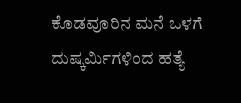ಕೊಡವೂರಿನ ಮನೆ ಒಳಗೆ ದುಷ್ಕರ್ಮಿಗಳಿಂದ ಹತ್ಯೆ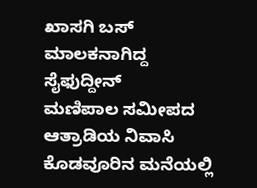ಖಾಸಗಿ ಬಸ್ ಮಾಲಕನಾಗಿದ್ದ ಸೈಫುದ್ದೀನ್
ಮಣಿಪಾಲ ಸಮೀಪದ ಆತ್ರಾಡಿಯ ನಿವಾಸಿ
ಕೊಡವೂರಿನ ಮನೆಯಲ್ಲಿ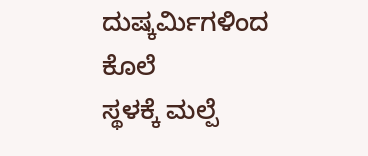ದುಷ್ಕರ್ಮಿಗಳಿಂದ ಕೊಲೆ
ಸ್ಥಳಕ್ಕೆ ಮಲ್ಪೆ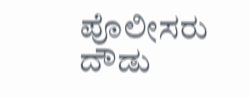ಪೊಲೀಸರು ದೌಡು